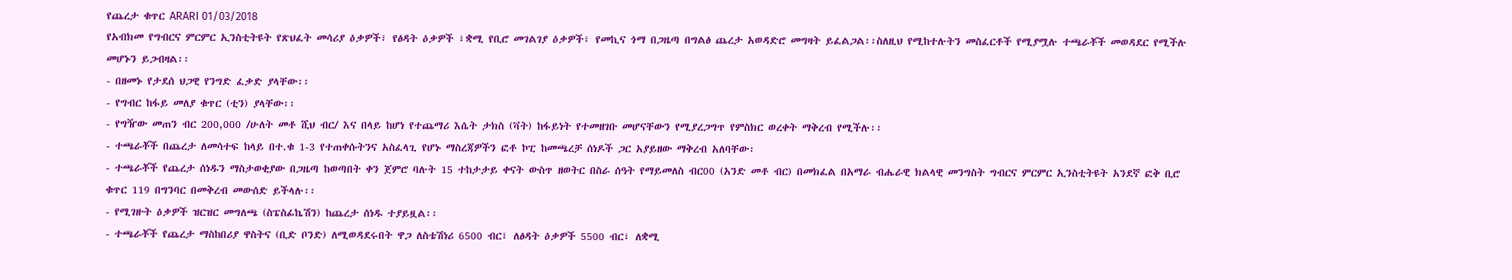የጨረታ ቁጥር ARARI 01/03/2018
የአብክመ የግብርና ምርምር ኢንስቲትዩት የጽህፈት መሳሪያ ዕቃዎች፣ የፅዳት ዕቃዎች ፣ቋሚ የቢሮ መገልገያ ዕቃዎች፣ የመኪና ጎማ በጋዜጣ በግልፅ ጨረታ አወዳድሮ መግዛት ይፈልጋል፡፡ስለዚህ የሚከተሉትን መስፈርቶች የሚያሟሉ ተጫራቾች መወዳደር የሚችሉ መሆኑን ይጋብዛል፡፡
- በዘመኑ የታደሰ ህጋዊ የንግድ ፈቃድ ያላቸው፡፡
- የግብር ከፋይ መለያ ቁጥር (ቲን) ያላቸው፡፡
- የግዥው መጠን ብር 200,000 /ሁለት መቶ ሺህ ብር/ እና በላይ ከሆነ የተጨማሪ እሴት ታክስ (ቫት) ከፋይነት የተመዘገቡ መሆናቸውን የሚያረጋግጥ የምስክር ወረቀት ማቅረብ የሚችሉ፡፡
- ተጫራቾች በጨረታ ለመሳተፍ ከላይ በተ.ቁ 1-3 የተጠቀሱትንና አስፈላጊ የሆኑ ማስረጃዎችን ፎቶ ኮፒ ከመጫረቻ ሰነዶች ጋር አያይዘው ማቅረብ አለባቸው፡
- ተጫራቾች የጨረታ ሰነዱን ማስታወቂያው በጋዜጣ ከወጣበት ቀን ጀምሮ ባሉት 15 ተከታታይ ቀናት ውስጥ ዘወትር በስራ ሰዓት የማይመለስ ብር00 (አንድ መቶ ብር) በመክፈል በአማራ ብሔራዊ ክልላዊ መንግስት ግብርና ምርምር ኢንስቲትዩት አንደኛ ፎቅ ቢሮ ቁጥር 119 በግንባር በመቅረብ መውሰድ ይችላሉ፡፡
- የሚገዙት ዕቃዎች ዝርዝር መግለጫ (ስፔስፊኬሽን) ከጨረታ ሰነዱ ተያይዟል፡፡
- ተጫራቾች የጨረታ ማስከበሪያ ዋስትና (ቢድ ቦንድ) ለሚወዳደሩበት ዋጋ ለስቴሽነሪ 6500 ብር፣ ለፅዳት ዕቃዎች 5500 ብር፣ ለቋሚ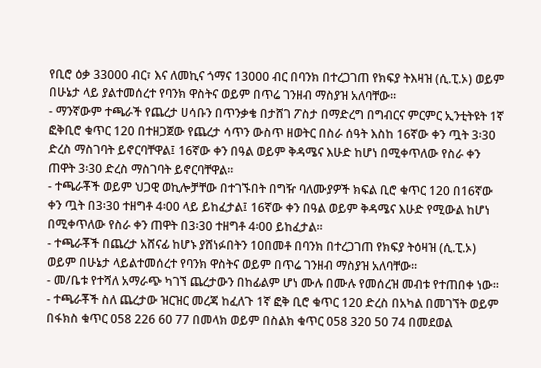የቢሮ ዕቃ 33000 ብር፣ እና ለመኪና ጎማና 13000 ብር በባንክ በተረጋገጠ የክፍያ ትእዛዝ (ሲ.ፒ.ኦ) ወይም በሁኔታ ላይ ያልተመሰረተ የባንክ ዋስትና ወይም በጥሬ ገንዘብ ማስያዝ አለባቸው፡፡
- ማንኛውም ተጫራች የጨረታ ሀሳቡን በጥንቃቄ በታሸገ ፖስታ በማድረግ በግብርና ምርምር ኢንቲትዩት 1ኛ ፎቅቢሮ ቁጥር 120 በተዘጋጀው የጨረታ ሳጥን ውስጥ ዘወትር በስራ ሰዓት እስከ 16ኛው ቀን ጧት 3፡30 ድረስ ማስገባት ይኖርባቸዋል፤ 16ኛው ቀን በዓል ወይም ቅዳሜና እሁድ ከሆነ በሚቀጥለው የስራ ቀን ጠዋት 3፡30 ድረስ ማስገባት ይኖርባቸዋል፡፡
- ተጫራቾች ወይም ህጋዊ ወኪሎቻቸው በተገኙበት በግዥ ባለሙያዎች ክፍል ቢሮ ቁጥር 120 በ16ኛው ቀን ጧት በ3፡30 ተዘግቶ 4፡00 ላይ ይከፈታል፤ 16ኛው ቀን በዓል ወይም ቅዳሜና እሁድ የሚውል ከሆነ በሚቀጥለው የስራ ቀን ጠዋት በ3፡30 ተዘግቶ 4፡00 ይከፈታል፡፡
- ተጫራቾች በጨረታ አሸናፊ ከሆኑ ያሸነፉበትን 10በመቶ በባንክ በተረጋገጠ የክፍያ ትዕዛዝ (ሲ.ፒ.ኦ) ወይም በሁኔታ ላይልተመሰረተ የባንክ ዋስትና ወይም በጥሬ ገንዘብ ማስያዝ አለባቸው፡፡
- መ/ቤቱ የተሻለ አማራጭ ካገኘ ጨረታውን በከፊልም ሆነ ሙሉ በሙሉ የመሰረዝ መብቱ የተጠበቀ ነው፡፡
- ተጫራቾች ስለ ጨረታው ዝርዝር መረጃ ከፈለጉ 1ኛ ፎቅ ቢሮ ቁጥር 120 ድረስ በአካል በመገኘት ወይም በፋክስ ቁጥር 058 226 60 77 በመላክ ወይም በስልክ ቁጥር 058 320 50 74 በመደወል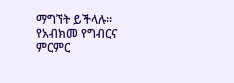ማግኘት ይችላሉ፡፡
የአብክመ የግብርና ምርምር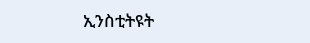ኢንስቲትዩት